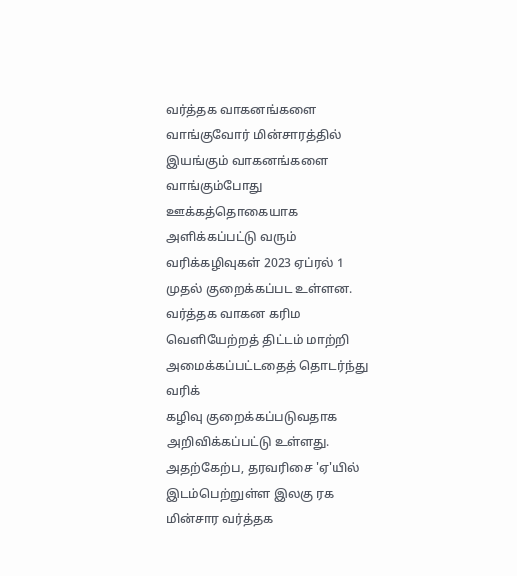வர்த்தக வாகனங்களை வாங்குவோர் மின்சாரத்தில் இயங்கும் வாகனங்களை வாங்கும்போது ஊக்கத்தொகையாக அளிக்கப்பட்டு வரும் வரிக்கழிவுகள் 2023 ஏப்ரல் 1 முதல் குறைக்கப்பட உள்ளன.
வர்த்தக வாகன கரிம வெளியேற்றத் திட்டம் மாற்றி அமைக்கப்பட்டதைத் தொடர்ந்து வரிக்
கழிவு குறைக்கப்படுவதாக அறிவிக்கப்பட்டு உள்ளது.
அதற்கேற்ப, தரவரிசை 'ஏ'யில் இடம்பெற்றுள்ள இலகு ரக மின்சார வர்த்தக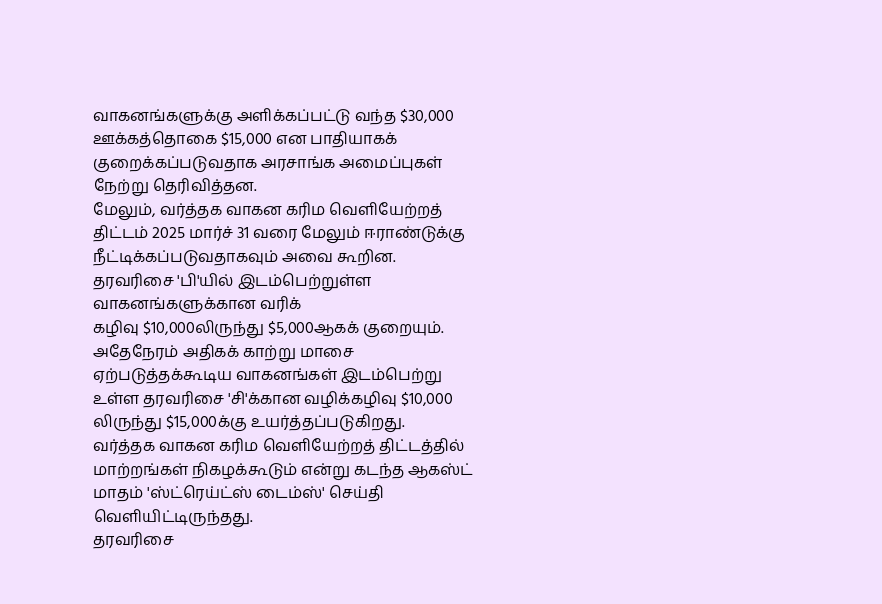வாகனங்களுக்கு அளிக்கப்பட்டு வந்த $30,000 ஊக்கத்தொகை $15,000 என பாதியாகக் குறைக்கப்படுவதாக அரசாங்க அமைப்புகள் நேற்று தெரிவித்தன.
மேலும், வர்த்தக வாகன கரிம வெளியேற்றத் திட்டம் 2025 மார்ச் 31 வரை மேலும் ஈராண்டுக்கு நீட்டிக்கப்படுவதாகவும் அவை கூறின.
தரவரிசை 'பி'யில் இடம்பெற்றுள்ள வாகனங்களுக்கான வரிக்
கழிவு $10,000லிருந்து $5,000ஆகக் குறையும்.
அதேநேரம் அதிகக் காற்று மாசை ஏற்படுத்தக்கூடிய வாகனங்கள் இடம்பெற்று உள்ள தரவரிசை 'சி'க்கான வழிக்கழிவு $10,000 லிருந்து $15,000க்கு உயர்த்தப்படுகிறது.
வர்த்தக வாகன கரிம வெளியேற்றத் திட்டத்தில் மாற்றங்கள் நிகழக்கூடும் என்று கடந்த ஆகஸ்ட் மாதம் 'ஸ்ட்ரெய்ட்ஸ் டைம்ஸ்' செய்தி வெளியிட்டிருந்தது.
தரவரிசை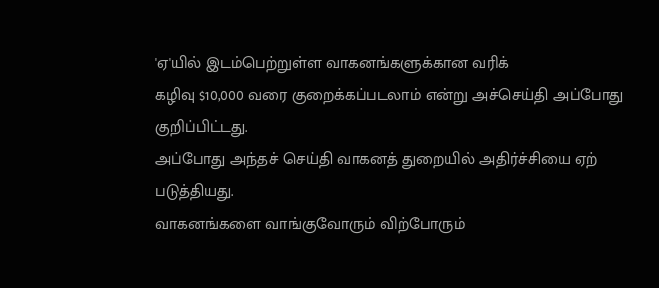'ஏ'யில் இடம்பெற்றுள்ள வாகனங்களுக்கான வரிக்
கழிவு $10,000 வரை குறைக்கப்படலாம் என்று அச்செய்தி அப்போது குறிப்பிட்டது.
அப்போது அந்தச் செய்தி வாகனத் துறையில் அதிர்ச்சியை ஏற்
படுத்தியது.
வாகனங்களை வாங்குவோரும் விற்போரும்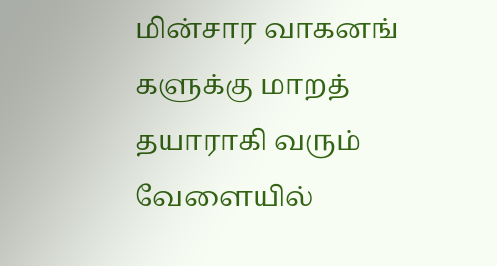மின்சார வாகனங்
களுக்கு மாறத் தயாராகி வரும் வேளையில்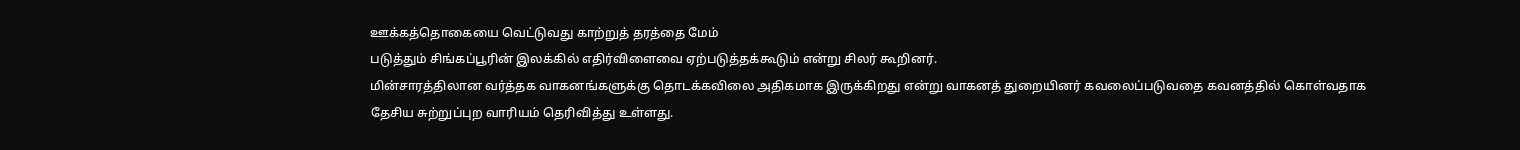ஊக்கத்தொகையை வெட்டுவது காற்றுத் தரத்தை மேம்
படுத்தும் சிங்கப்பூரின் இலக்கில் எதிர்விளைவை ஏற்படுத்தக்கூடும் என்று சிலர் கூறினர்.
மின்சாரத்திலான வர்த்தக வாகனங்களுக்கு தொடக்கவிலை அதிகமாக இருக்கிறது என்று வாகனத் துறையினர் கவலைப்படுவதை கவனத்தில் கொள்வதாக தேசிய சுற்றுப்புற வாரியம் தெரிவித்து உள்ளது.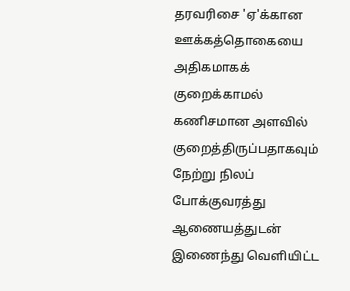தரவரிசை 'ஏ'க்கான ஊக்கத்தொகையை அதிகமாகக் குறைக்காமல் கணிசமான அளவில் குறைத்திருப்பதாகவும் நேற்று நிலப் போக்குவரத்து ஆணையத்துடன் இணைந்து வெளியிட்ட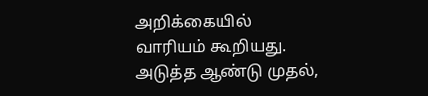அறிக்கையில் வாரியம் கூறியது.
அடுத்த ஆண்டு முதல்,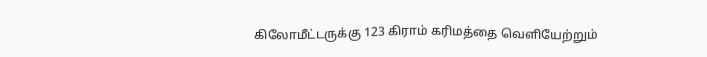கிலோமீட்டருக்கு 123 கிராம் கரிமத்தை வெளியேற்றும்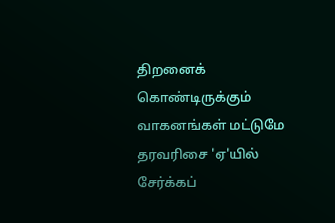திறனைக் கொண்டிருக்கும் வாகனங்கள் மட்டுமே தரவரிசை 'ஏ'யில் சேர்க்கப்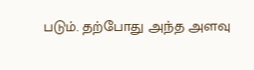படும். தற்போது அந்த அளவு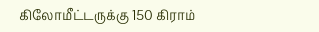கிலோமீட்டருக்கு 150 கிராம்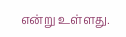என்று உள்ளது.